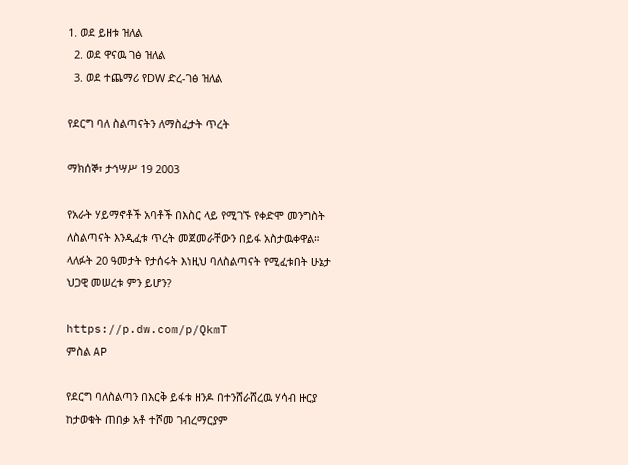1. ወደ ይዘቱ ዝለል
  2. ወደ ዋናዉ ገፅ ዝለል
  3. ወደ ተጨማሪ የDW ድረ-ገፅ ዝለል

የደርግ ባለ ስልጣናትን ለማስፈታት ጥረት

ማክሰኞ፣ ታኅሣሥ 19 2003

የአራት ሃይማኖቶች አባቶች በእስር ላይ የሚገኙ የቀድሞ መንግስት ለስልጣናት እንዲፈቱ ጥረት መጀመራቸውን በይፋ አስታዉቀዋል። ላለፉት 20 ዓመታት የታሰሩት እነዚህ ባለስልጣናት የሚፈቱበት ሁኔታ ህጋዊ መሠረቱ ምን ይሆን?

https://p.dw.com/p/QkmT
ምስል AP

የደርግ ባለስልጣን በእርቅ ይፋቱ ዘንዶ በተንሸራሸረዉ ሃሳብ ዙርያ ከታወቁት ጠበቃ አቶ ተሾመ ገብረማርያም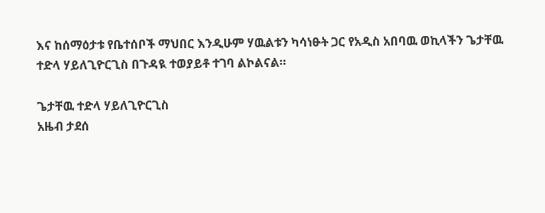እና ከሰማዕታቱ የቤተሰቦች ማህበር እንዲሁም ሃዉልቱን ካሳነፁት ጋር የአዲስ አበባዉ ወኪላችን ጌታቸዉ ተድላ ሃይለጊዮርጊስ በጉዳዪ ተወያይቶ ተገባ ልኮልናል።

ጌታቸዉ ተድላ ሃይለጊዮርጊስ
አዜብ ታደሰ